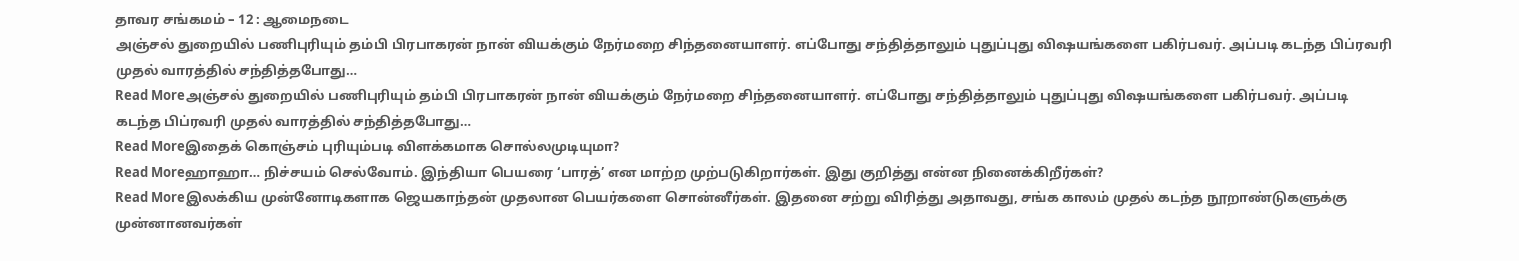தாவர சங்கமம் – 12 : ஆமைநடை
அஞ்சல் துறையில் பணிபுரியும் தம்பி பிரபாகரன் நான் வியக்கும் நேர்மறை சிந்தனையாளர். எப்போது சந்தித்தாலும் புதுப்புது விஷயங்களை பகிர்பவர். அப்படி கடந்த பிப்ரவரி முதல் வாரத்தில் சந்தித்தபோது…
Read Moreஅஞ்சல் துறையில் பணிபுரியும் தம்பி பிரபாகரன் நான் வியக்கும் நேர்மறை சிந்தனையாளர். எப்போது சந்தித்தாலும் புதுப்புது விஷயங்களை பகிர்பவர். அப்படி கடந்த பிப்ரவரி முதல் வாரத்தில் சந்தித்தபோது…
Read Moreஇதைக் கொஞ்சம் புரியும்படி விளக்கமாக சொல்லமுடியுமா?
Read Moreஹாஹா… நிச்சயம் செல்வோம். இந்தியா பெயரை ‘பாரத்’ என மாற்ற முற்படுகிறார்கள். இது குறித்து என்ன நினைக்கிறீர்கள்?
Read Moreஇலக்கிய முன்னோடிகளாக ஜெயகாந்தன் முதலான பெயர்களை சொன்னீர்கள். இதனை சற்று விரித்து அதாவது, சங்க காலம் முதல் கடந்த நூறாண்டுகளுக்கு முன்னானவர்கள்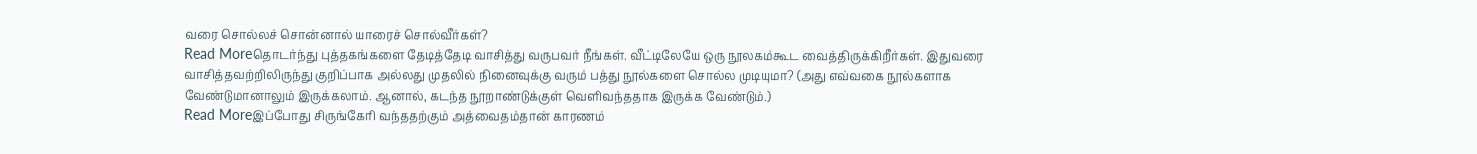வரை சொல்லச் சொன்னால் யாரைச் சொல்வீர்கள்?
Read Moreதொடர்ந்து புத்தகங்களை தேடித்தேடி வாசித்து வருபவர் நீங்கள். வீட்டிலேயே ஒரு நூலகம்கூட வைத்திருக்கிறீர்கள். இதுவரை வாசித்தவற்றிலிருந்து குறிப்பாக அல்லது முதலில் நினைவுக்கு வரும் பத்து நூல்களை சொல்ல முடியுமா? (அது எவ்வகை நூல்களாக வேண்டுமானாலும் இருக்கலாம். ஆனால், கடந்த நூறாண்டுக்குள் வெளிவந்ததாக இருக்க வேண்டும்.)
Read Moreஇப்போது சிருங்கேரி வந்ததற்கும் அத்வைதம்தான் காரணம்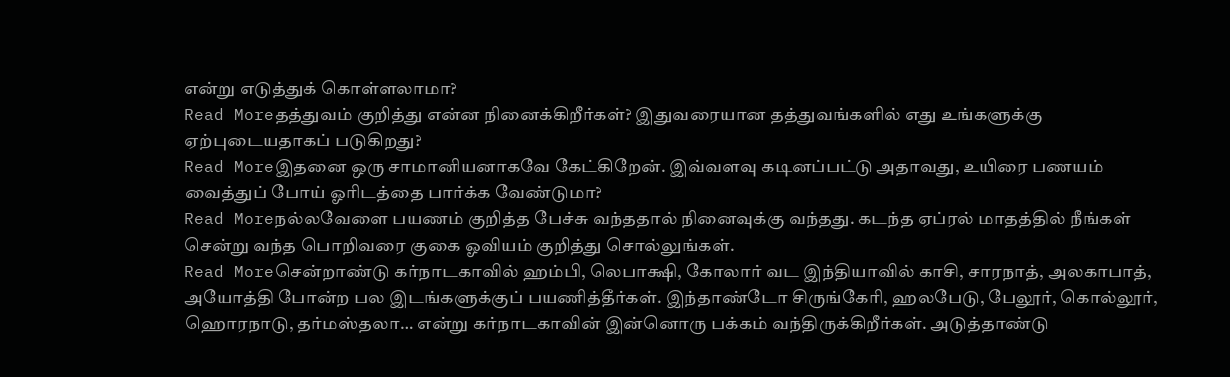என்று எடுத்துக் கொள்ளலாமா?
Read Moreதத்துவம் குறித்து என்ன நினைக்கிறீர்கள்? இதுவரையான தத்துவங்களில் எது உங்களுக்கு ஏற்புடையதாகப் படுகிறது?
Read Moreஇதனை ஒரு சாமானியனாகவே கேட்கிறேன். இவ்வளவு கடினப்பட்டு அதாவது, உயிரை பணயம் வைத்துப் போய் ஓரிடத்தை பார்க்க வேண்டுமா?
Read Moreநல்லவேளை பயணம் குறித்த பேச்சு வந்ததால் நினைவுக்கு வந்தது. கடந்த ஏப்ரல் மாதத்தில் நீங்கள் சென்று வந்த பொறிவரை குகை ஓவியம் குறித்து சொல்லுங்கள்.
Read Moreசென்றாண்டு கர்நாடகாவில் ஹம்பி, லெபாக்ஷி, கோலார் வட இந்தியாவில் காசி, சாரநாத், அலகாபாத், அயோத்தி போன்ற பல இடங்களுக்குப் பயணித்தீர்கள். இந்தாண்டோ சிருங்கேரி, ஹலபேடு, பேலூர், கொல்லூர், ஹொரநாடு, தர்மஸ்தலா… என்று கர்நாடகாவின் இன்னொரு பக்கம் வந்திருக்கிறீர்கள். அடுத்தாண்டு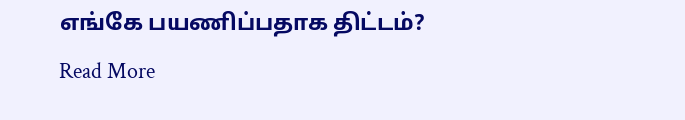எங்கே பயணிப்பதாக திட்டம்?
Read More